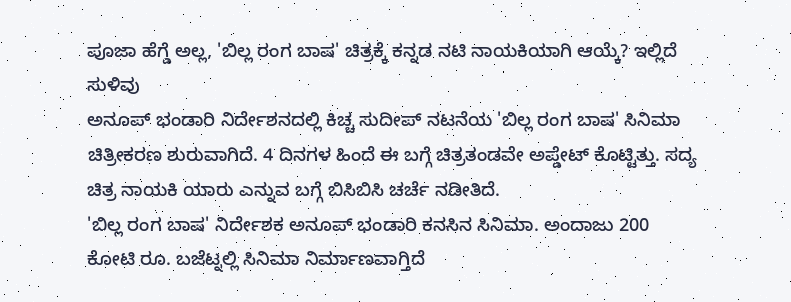ಪೂಜಾ ಹೆಗ್ಡೆ ಅಲ್ಲ, 'ಬಿಲ್ಲ ರಂಗ ಬಾಷ' ಚಿತ್ರಕ್ಕೆ ಕನ್ನಡ ನಟಿ ನಾಯಕಿಯಾಗಿ ಆಯ್ಕೆ? ಇಲ್ಲಿದೆ ಸುಳಿವು
ಅನೂಪ್ ಭಂಡಾರಿ ನಿರ್ದೇಶನದಲ್ಲಿ ಕಿಚ್ಚ ಸುದೀಪ್ ನಟನೆಯ 'ಬಿಲ್ಲ ರಂಗ ಬಾಷ' ಸಿನಿಮಾ ಚಿತ್ರೀಕರಣ ಶುರುವಾಗಿದೆ. 4 ದಿನಗಳ ಹಿಂದೆ ಈ ಬಗ್ಗೆ ಚಿತ್ರತಂಡವೇ ಅಪ್ಡೇಟ್ ಕೊಟ್ಟಿತ್ತು. ಸದ್ಯ ಚಿತ್ರ ನಾಯಕಿ ಯಾರು ಎನ್ನುವ ಬಗ್ಗೆ ಬಿಸಿಬಿಸಿ ಚರ್ಚೆ ನಡೀತಿದೆ.
'ಬಿಲ್ಲ ರಂಗ ಬಾಷ' ನಿರ್ದೇಶಕ ಅನೂಪ್ ಭಂಡಾರಿ ಕನಸಿನ ಸಿನಿಮಾ. ಅಂದಾಜು 200 ಕೋಟಿ ರೂ. ಬಜೆಟ್ನಲ್ಲಿ ಸಿನಿಮಾ ನಿರ್ಮಾಣವಾಗ್ತಿದೆ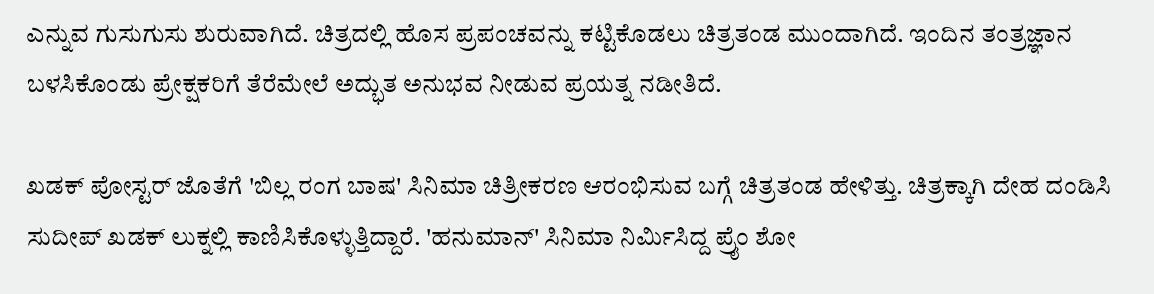ಎನ್ನುವ ಗುಸುಗುಸು ಶುರುವಾಗಿದೆ. ಚಿತ್ರದಲ್ಲಿ ಹೊಸ ಪ್ರಪಂಚವನ್ನು ಕಟ್ಟಿಕೊಡಲು ಚಿತ್ರತಂಡ ಮುಂದಾಗಿದೆ. ಇಂದಿನ ತಂತ್ರಜ್ಞಾನ ಬಳಸಿಕೊಂಡು ಪ್ರೇಕ್ಷಕರಿಗೆ ತೆರೆಮೇಲೆ ಅದ್ಭುತ ಅನುಭವ ನೀಡುವ ಪ್ರಯತ್ನ ನಡೀತಿದೆ.

ಖಡಕ್ ಪೋಸ್ಟರ್ ಜೊತೆಗೆ 'ಬಿಲ್ಲ ರಂಗ ಬಾಷ' ಸಿನಿಮಾ ಚಿತ್ರೀಕರಣ ಆರಂಭಿಸುವ ಬಗ್ಗೆ ಚಿತ್ರತಂಡ ಹೇಳಿತ್ತು. ಚಿತ್ರಕ್ಕಾಗಿ ದೇಹ ದಂಡಿಸಿ ಸುದೀಪ್ ಖಡಕ್ ಲುಕ್ನಲ್ಲಿ ಕಾಣಿಸಿಕೊಳ್ಳುತ್ತಿದ್ದಾರೆ. 'ಹನುಮಾನ್' ಸಿನಿಮಾ ನಿರ್ಮಿಸಿದ್ದ ಪ್ರೈಂ ಶೋ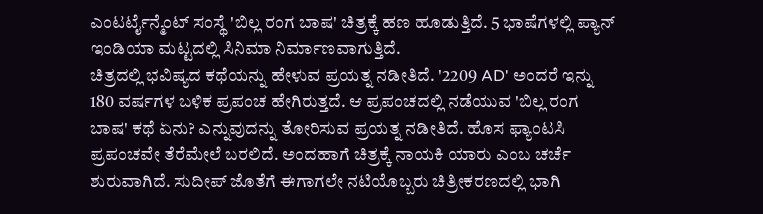ಎಂಟರ್ಟೈನ್ಮೆಂಟ್ ಸಂಸ್ಥೆ 'ಬಿಲ್ಲ ರಂಗ ಬಾಷ' ಚಿತ್ರಕ್ಕೆ ಹಣ ಹೂಡುತ್ತಿದೆ. 5 ಭಾಷೆಗಳಲ್ಲಿ ಪ್ಯಾನ್ ಇಂಡಿಯಾ ಮಟ್ಟದಲ್ಲಿ ಸಿನಿಮಾ ನಿರ್ಮಾಣವಾಗುತ್ತಿದೆ.
ಚಿತ್ರದಲ್ಲಿ ಭವಿಷ್ಯದ ಕಥೆಯನ್ನು ಹೇಳುವ ಪ್ರಯತ್ನ ನಡೀತಿದೆ. '2209 AD' ಅಂದರೆ ಇನ್ನು 180 ವರ್ಷಗಳ ಬಳಿಕ ಪ್ರಪಂಚ ಹೇಗಿರುತ್ತದೆ. ಆ ಪ್ರಪಂಚದಲ್ಲಿ ನಡೆಯುವ 'ಬಿಲ್ಲ ರಂಗ ಬಾಷ' ಕಥೆ ಏನು? ಎನ್ನುವುದನ್ನು ತೋರಿಸುವ ಪ್ರಯತ್ನ ನಡೀತಿದೆ. ಹೊಸ ಫ್ಯಾಂಟಸಿ ಪ್ರಪಂಚವೇ ತೆರೆಮೇಲೆ ಬರಲಿದೆ. ಅಂದಹಾಗೆ ಚಿತ್ರಕ್ಕೆ ನಾಯಕಿ ಯಾರು ಎಂಬ ಚರ್ಚೆ ಶುರುವಾಗಿದೆ. ಸುದೀಪ್ ಜೊತೆಗೆ ಈಗಾಗಲೇ ನಟಿಯೊಬ್ಬರು ಚಿತ್ರೀಕರಣದಲ್ಲಿ ಭಾಗಿ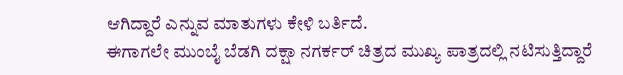ಆಗಿದ್ದಾರೆ ಎನ್ನುವ ಮಾತುಗಳು ಕೇಳಿ ಬರ್ತಿದೆ.
ಈಗಾಗಲೇ ಮುಂಬೈ ಬೆಡಗಿ ದಕ್ಷಾ ನಗರ್ಕರ್ ಚಿತ್ರದ ಮುಖ್ಯ ಪಾತ್ರದಲ್ಲಿ ನಟಿಸುತ್ತಿದ್ದಾರೆ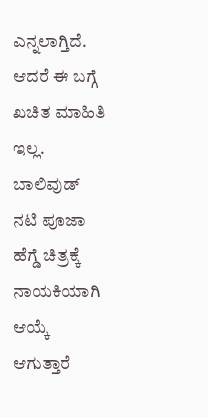ಎನ್ನಲಾಗ್ತಿದೆ. ಆದರೆ ಈ ಬಗ್ಗೆ ಖಚಿತ ಮಾಹಿತಿ ಇಲ್ಲ. ಬಾಲಿವುಡ್ ನಟಿ ಪೂಜಾ ಹೆಗ್ಡೆ ಚಿತ್ರಕ್ಕೆ ನಾಯಕಿಯಾಗಿ ಆಯ್ಕೆ ಆಗುತ್ತಾರೆ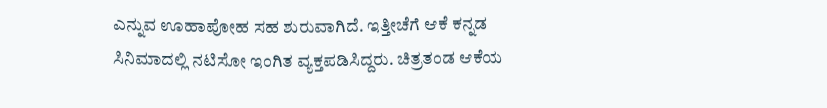ಎನ್ನುವ ಊಹಾಪೋಹ ಸಹ ಶುರುವಾಗಿದೆ. ಇತ್ತೀಚೆಗೆ ಆಕೆ ಕನ್ನಡ ಸಿನಿಮಾದಲ್ಲಿ ನಟಿಸೋ ಇಂಗಿತ ವ್ಯಕ್ತಪಡಿಸಿದ್ದರು. ಚಿತ್ರತಂಡ ಆಕೆಯ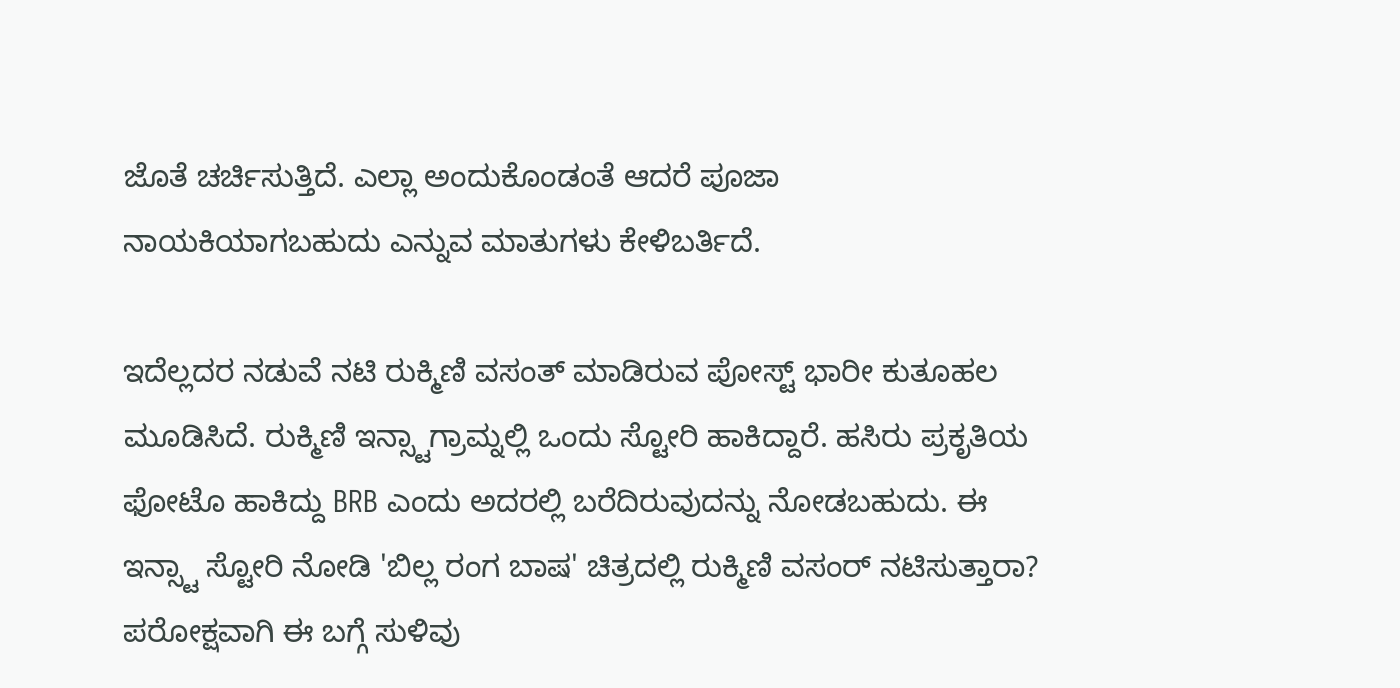ಜೊತೆ ಚರ್ಚಿಸುತ್ತಿದೆ. ಎಲ್ಲಾ ಅಂದುಕೊಂಡಂತೆ ಆದರೆ ಪೂಜಾ ನಾಯಕಿಯಾಗಬಹುದು ಎನ್ನುವ ಮಾತುಗಳು ಕೇಳಿಬರ್ತಿದೆ.

ಇದೆಲ್ಲದರ ನಡುವೆ ನಟಿ ರುಕ್ಮಿಣಿ ವಸಂತ್ ಮಾಡಿರುವ ಪೋಸ್ಟ್ ಭಾರೀ ಕುತೂಹಲ ಮೂಡಿಸಿದೆ. ರುಕ್ಮಿಣಿ ಇನ್ಸ್ಟಾಗ್ರಾಮ್ನಲ್ಲಿ ಒಂದು ಸ್ಟೋರಿ ಹಾಕಿದ್ದಾರೆ. ಹಸಿರು ಪ್ರಕೃತಿಯ ಫೋಟೊ ಹಾಕಿದ್ದು BRB ಎಂದು ಅದರಲ್ಲಿ ಬರೆದಿರುವುದನ್ನು ನೋಡಬಹುದು. ಈ ಇನ್ಸ್ಟಾ ಸ್ಟೋರಿ ನೋಡಿ 'ಬಿಲ್ಲ ರಂಗ ಬಾಷ' ಚಿತ್ರದಲ್ಲಿ ರುಕ್ಮಿಣಿ ವಸಂರ್ ನಟಿಸುತ್ತಾರಾ? ಪರೋಕ್ಷವಾಗಿ ಈ ಬಗ್ಗೆ ಸುಳಿವು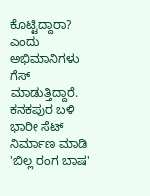ಕೊಟ್ಟಿದ್ದಾರಾ? ಎಂದು ಅಭಿಮಾನಿಗಳು ಗೆಸ್ ಮಾಡುತ್ತಿದ್ದಾರೆ.
ಕನಕಪುರ ಬಳಿ ಭಾರೀ ಸೆಟ್ ನಿರ್ಮಾಣ ಮಾಡಿ 'ಬಿಲ್ಲ ರಂಗ ಬಾಷ'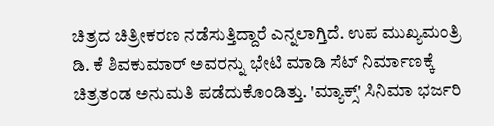ಚಿತ್ರದ ಚಿತ್ರೀಕರಣ ನಡೆಸುತ್ತಿದ್ದಾರೆ ಎನ್ನಲಾಗ್ತಿದೆ. ಉಪ ಮುಖ್ಯಮಂತ್ರಿ ಡಿ. ಕೆ ಶಿವಕುಮಾರ್ ಅವರನ್ನು ಭೇಟಿ ಮಾಡಿ ಸೆಟ್ ನಿರ್ಮಾಣಕ್ಕೆ ಚಿತ್ರತಂಡ ಅನುಮತಿ ಪಡೆದುಕೊಂಡಿತ್ತು. 'ಮ್ಯಾಕ್ಸ್' ಸಿನಿಮಾ ಭರ್ಜರಿ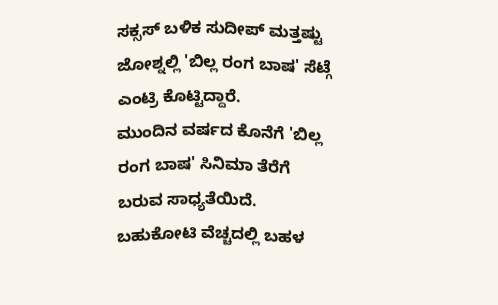ಸಕ್ಸಸ್ ಬಳಿಕ ಸುದೀಪ್ ಮತ್ತಷ್ಟು ಜೋಶ್ನಲ್ಲಿ 'ಬಿಲ್ಲ ರಂಗ ಬಾಷ' ಸೆಟ್ಗೆ ಎಂಟ್ರಿ ಕೊಟ್ಟಿದ್ದಾರೆ.
ಮುಂದಿನ ವರ್ಷದ ಕೊನೆಗೆ 'ಬಿಲ್ಲ ರಂಗ ಬಾಷ' ಸಿನಿಮಾ ತೆರೆಗೆ ಬರುವ ಸಾಧ್ಯತೆಯಿದೆ. ಬಹುಕೋಟಿ ವೆಚ್ಚದಲ್ಲಿ ಬಹಳ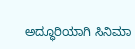ಅದ್ಧೂರಿಯಾಗಿ ಸಿನಿಮಾ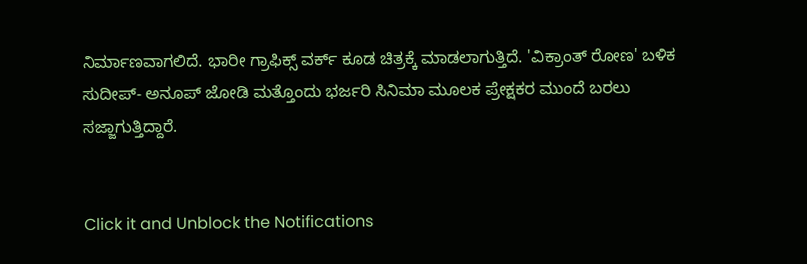ನಿರ್ಮಾಣವಾಗಲಿದೆ. ಭಾರೀ ಗ್ರಾಫಿಕ್ಸ್ ವರ್ಕ್ ಕೂಡ ಚಿತ್ರಕ್ಕೆ ಮಾಡಲಾಗುತ್ತಿದೆ. 'ವಿಕ್ರಾಂತ್ ರೋಣ' ಬಳಿಕ ಸುದೀಪ್- ಅನೂಪ್ ಜೋಡಿ ಮತ್ತೊಂದು ಭರ್ಜರಿ ಸಿನಿಮಾ ಮೂಲಕ ಪ್ರೇಕ್ಷಕರ ಮುಂದೆ ಬರಲು ಸಜ್ಜಾಗುತ್ತಿದ್ದಾರೆ.


Click it and Unblock the Notifications